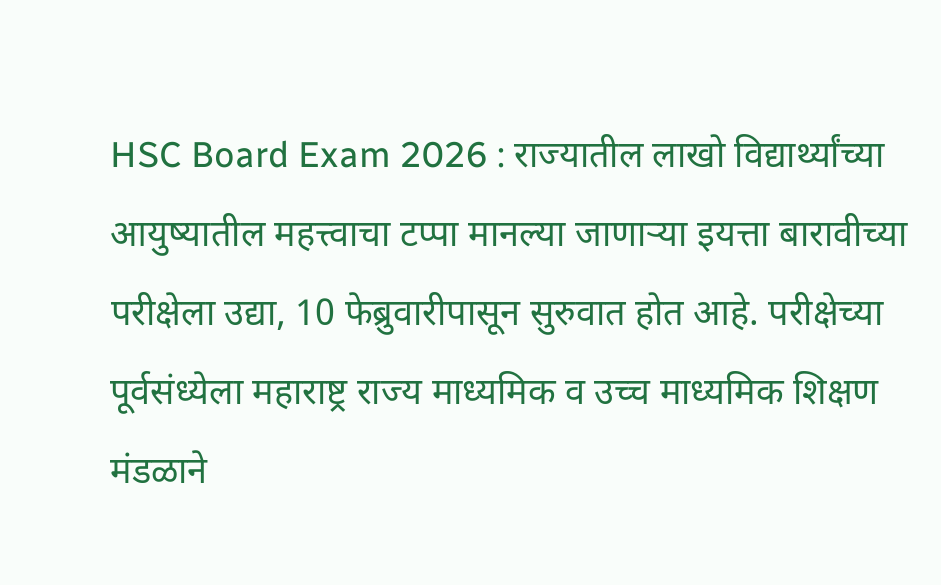HSC Board Exam 2026 : राज्यातील लाखो विद्यार्थ्यांच्या आयुष्यातील महत्त्वाचा टप्पा मानल्या जाणाऱ्या इयत्ता बारावीच्या परीक्षेला उद्या, 10 फेब्रुवारीपासून सुरुवात होत आहे. परीक्षेच्या पूर्वसंध्येला महाराष्ट्र राज्य माध्यमिक व उच्च माध्यमिक शिक्षण मंडळाने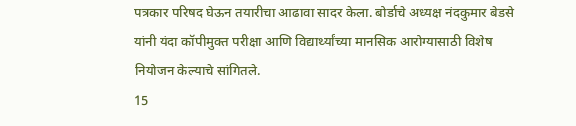पत्रकार परिषद घेऊन तयारीचा आढावा सादर केला. बोर्डाचे अध्यक्ष नंदकुमार बेडसे यांनी यंदा कॉपीमुक्त परीक्षा आणि विद्यार्थ्यांच्या मानसिक आरोग्यासाठी विशेष नियोजन केल्याचे सांगितले.
15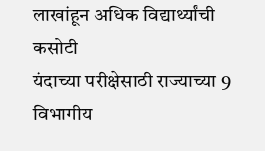लाखांहून अधिक विद्यार्थ्यांची कसोटी
यंदाच्या परीक्षेसाठी राज्याच्या 9 विभागीय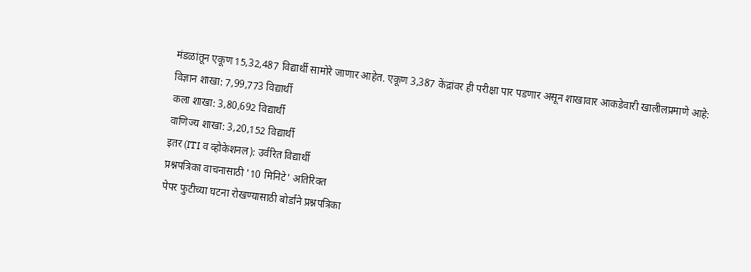मंडळांतून एकूण 15,32,487 विद्यार्थी सामोरे जाणार आहेत. एकूण 3,387 केंद्रांवर ही परीक्षा पार पडणार असून शाखावार आकडेवारी खालीलप्रमाणे आहे:
विज्ञान शाखा: 7,99,773 विद्यार्थी
कला शाखा: 3,80,692 विद्यार्थी
वाणिज्य शाखा: 3,20,152 विद्यार्थी
इतर (ITI व व्होकेशनल): उर्वरित विद्यार्थी
प्रश्नपत्रिका वाचनासाठी '10 मिनिटे' अतिरिक्त
पेपर फुटीच्या घटना रोखण्यासाठी बोर्डाने प्रश्नपत्रिका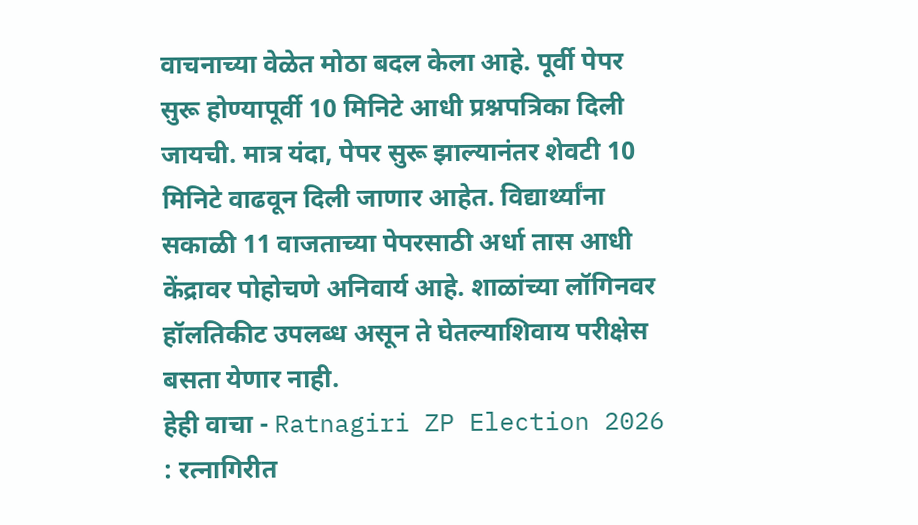वाचनाच्या वेळेत मोठा बदल केला आहे. पूर्वी पेपर सुरू होण्यापूर्वी 10 मिनिटे आधी प्रश्नपत्रिका दिली जायची. मात्र यंदा, पेपर सुरू झाल्यानंतर शेवटी 10 मिनिटे वाढवून दिली जाणार आहेत. विद्यार्थ्यांना सकाळी 11 वाजताच्या पेपरसाठी अर्धा तास आधी केंद्रावर पोहोचणे अनिवार्य आहे. शाळांच्या लॉगिनवर हॉलतिकीट उपलब्ध असून ते घेतल्याशिवाय परीक्षेस बसता येणार नाही.
हेही वाचा - Ratnagiri ZP Election 2026 : रत्नागिरीत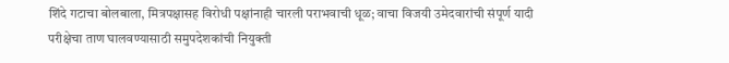शिंदे गटाचा बोलबाला, मित्रपक्षासह विरोधी पक्षांनाही चारली पराभवाची धूळ; वाचा विजयी उमेदवारांची संपूर्ण यादी
परीक्षेचा ताण घालवण्यासाठी समुपदेशकांची नियुक्ती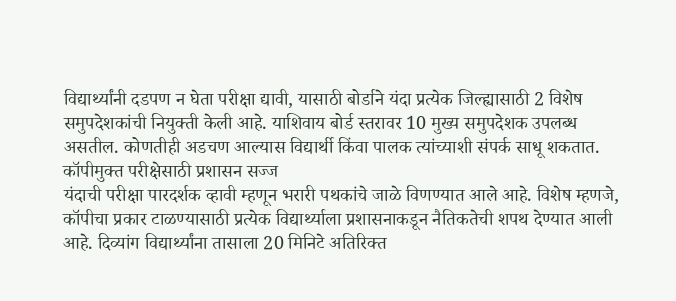विद्यार्थ्यांनी दडपण न घेता परीक्षा द्यावी, यासाठी बोर्डाने यंदा प्रत्येक जिल्ह्यासाठी 2 विशेष समुपदेशकांची नियुक्ती केली आहे. याशिवाय बोर्ड स्तरावर 10 मुख्य समुपदेशक उपलब्ध असतील. कोणतीही अडचण आल्यास विद्यार्थी किंवा पालक त्यांच्याशी संपर्क साधू शकतात.
कॉपीमुक्त परीक्षेसाठी प्रशासन सज्ज
यंदाची परीक्षा पारदर्शक व्हावी म्हणून भरारी पथकांचे जाळे विणण्यात आले आहे. विशेष म्हणजे, कॉपीचा प्रकार टाळण्यासाठी प्रत्येक विद्यार्थ्याला प्रशासनाकडून नैतिकतेची शपथ देण्यात आली आहे. दिव्यांग विद्यार्थ्यांना तासाला 20 मिनिटे अतिरिक्त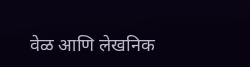वेळ आणि लेखनिक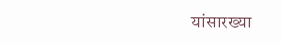यांसारख्या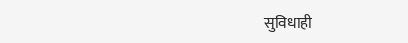सुविधाही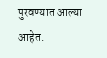पुरवण्यात आल्या आहेत.